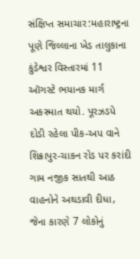સંક્ષિપ્ત સમાચાર:મહારાષ્ટ્રના પૂણે જિલ્લાના ખેડ તાલુકાના કુંડેશ્વર વિસ્તારમાં 11 ઑગસ્ટે ભયાનક માર્ગ અકસ્માત થયો. પૂરઝડપે દોડી રહેલા પીક-અપ વાને શિક્રાપુર-ચાકન રોડ પર કરાંદી ગામ નજીક સાતથી આઠ વાહનોને અથડાવી દીધા, જેના કારણે 7 લોકોનું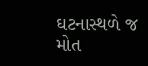ઘટનાસ્થળે જ મોત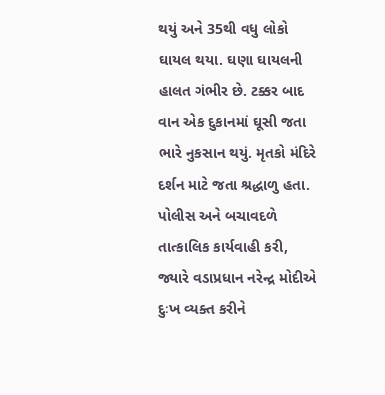થયું અને 35થી વધુ લોકો ઘાયલ થયા. ઘણા ઘાયલની હાલત ગંભીર છે. ટક્કર બાદ વાન એક દુકાનમાં ઘૂસી જતા ભારે નુકસાન થયું. મૃતકો મંદિરે દર્શન માટે જતા શ્રદ્ધાળુ હતા. પોલીસ અને બચાવદળે તાત્કાલિક કાર્યવાહી કરી, જ્યારે વડાપ્રધાન નરેન્દ્ર મોદીએ દુઃખ વ્યક્ત કરીને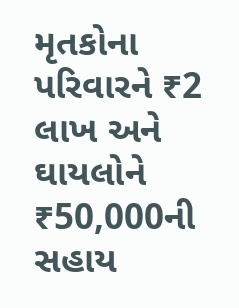મૃતકોના પરિવારને ₹2 લાખ અને ઘાયલોને ₹50,000ની સહાય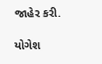જાહેર કરી.

યોગેશ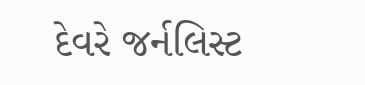દેવરે જર્નલિસ્ટ